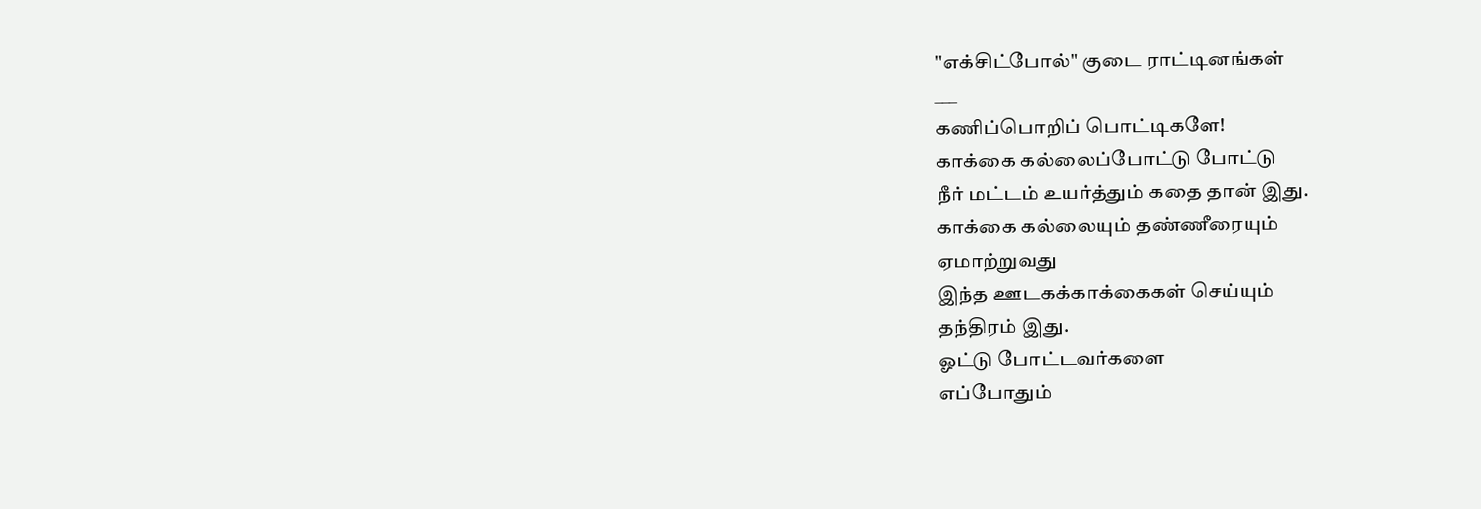"எக்சிட்போல்" குடை ராட்டினங்கள்
___
கணிப்பொறிப் பொட்டிகளே!
காக்கை கல்லைப்போட்டு போட்டு
நீர் மட்டம் உயர்த்தும் கதை தான் இது.
காக்கை கல்லையும் தண்ணீரையும்
ஏமாற்றுவது
இந்த ஊடகக்காக்கைகள் செய்யும்
தந்திரம் இது.
ஓட்டு போட்டவர்களை
எப்போதும்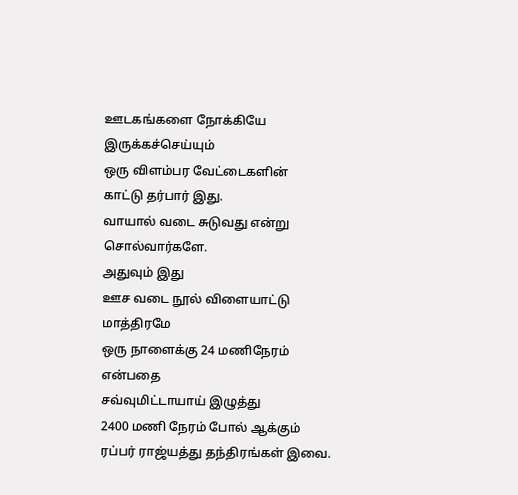ஊடகங்களை நோக்கியே
இருக்கச்செய்யும்
ஒரு விளம்பர வேட்டைகளின்
காட்டு தர்பார் இது.
வாயால் வடை சுடுவது என்று
சொல்வார்களே.
அதுவும் இது
ஊச வடை நூல் விளையாட்டு
மாத்திரமே
ஒரு நாளைக்கு 24 மணிநேரம்
என்பதை
சவ்வுமிட்டாயாய் இழுத்து
2400 மணி நேரம் போல் ஆக்கும்
ரப்பர் ராஜ்யத்து தந்திரங்கள் இவை.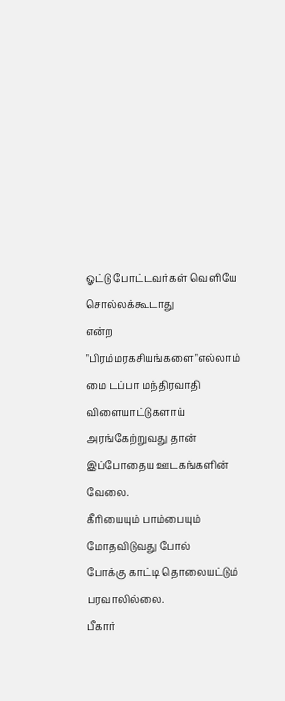ஓட்டு போட்டவர்கள் வெளியே
சொல்லக்கூடாது
என்ற "பிரம்மரகசியங்களை"எல்லாம்
மை டப்பா மந்திரவாதி விளையாட்டுகளாய்
அரங்கேற்றுவது தான்
இப்போதைய ஊடகங்களின் வேலை.
கீரியையும் பாம்பையும் மோதவிடுவது போல்
போக்கு காட்டி தொலையட்டும்
பரவாலில்லை.
பீகார்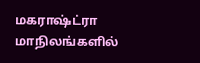மகராஷ்ட்ரா மாநிலங்களில்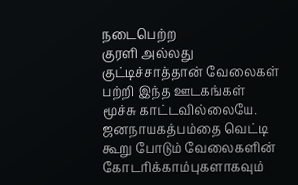நடைபெற்ற
குரளி அல்லது குட்டிச்சாத்தான் வேலைகள்
பற்றி இந்த ஊடகங்கள்
மூச்சு காட்டவில்லையே.
ஜனநாயகத்பம்தை வெட்டி
கூறு போடும் வேலைகளின்
கோடரிக்காம்புகளாகவும்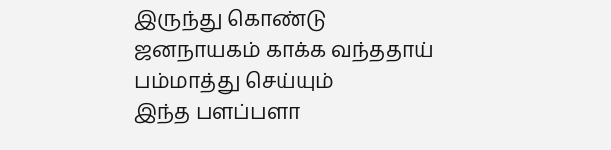இருந்து கொண்டு
ஜனநாயகம் காக்க வந்ததாய்
பம்மாத்து செய்யும்
இந்த பளப்பளா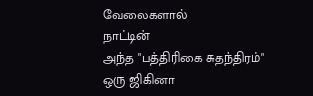வேலைகளால்
நாட்டின்
அந்த "பத்திரிகை சுதந்திரம்"
ஒரு ஜிகினா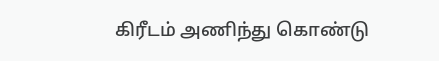கிரீடம் அணிந்து கொண்டு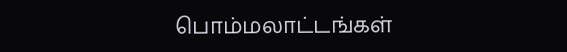பொம்மலாட்டங்கள்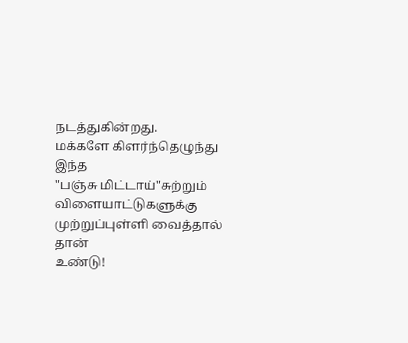நடத்துகின்றது.
மக்களே கிளர்ந்தெழுந்து இந்த
"பஞ்சு மிட்டாய்"சுற்றும்
விளையாட்டுகளுக்கு
முற்றுப்புள்ளி வைத்தால் தான்
உண்டு!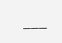___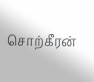சொற்கீரன்